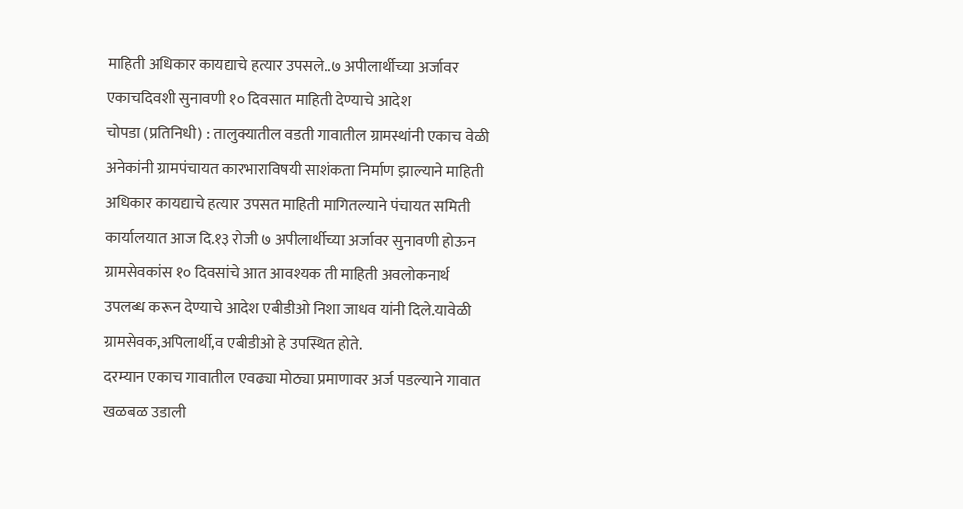माहिती अधिकार कायद्याचे हत्यार उपसले..७ अपीलार्थीच्या अर्जावर एकाचदिवशी सुनावणी १० दिवसात माहिती देण्याचे आदेश
चोपडा (प्रतिनिधी) : तालुक्यातील वडती गावातील ग्रामस्थांनी एकाच वेळी अनेकांनी ग्रामपंचायत कारभाराविषयी साशंकता निर्माण झाल्याने माहिती अधिकार कायद्याचे हत्यार उपसत माहिती मागितल्याने पंचायत समिती कार्यालयात आज दि.१३ रोजी ७ अपीलार्थीच्या अर्जावर सुनावणी होऊन ग्रामसेवकांस १० दिवसांचे आत आवश्यक ती माहिती अवलोकनार्थ उपलब्ध करून देण्याचे आदेश एबीडीओ निशा जाधव यांनी दिले.यावेळी ग्रामसेवक,अपिलार्थी,व एबीडीओ हे उपस्थित होते.
दरम्यान एकाच गावातील एवढ्या मोठ्या प्रमाणावर अर्ज पडल्याने गावात खळबळ उडाली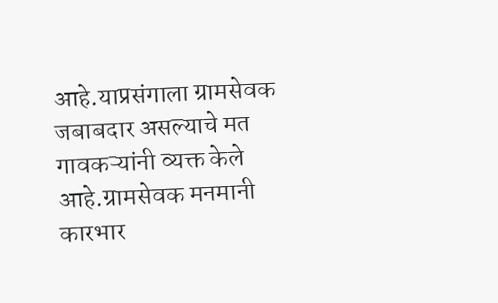आहे.याप्रसंगाला ग्रामसेवक जबाबदार असल्याचे मत गावकऱ्यांनी व्यक्त केले आहे.ग्रामसेवक मनमानी कारभार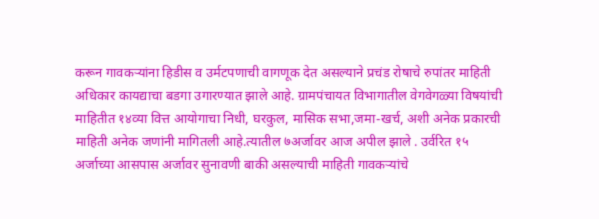करून गावकऱ्यांना हिडीस व उर्मटपणाची वागणूक देत असल्याने प्रचंड रोषाचे रुपांतर माहिती अधिकार कायद्याचा बडगा उगारण्यात झाले आहे. ग्रामपंचायत विभागातील वेगवेगळ्या विषयांची माहितीत १४व्या वित्त आयोगाचा निधी, घरकुल, मासिक सभा,जमा-खर्च, अशी अनेक प्रकारची माहिती अनेक जणांनी मागितली आहे.त्यातील ७अर्जावर आज अपील झाले . उर्वरित १५ अर्जाच्या आसपास अर्जावर सुनावणी बाकी असल्याची माहिती गावकऱ्यांचे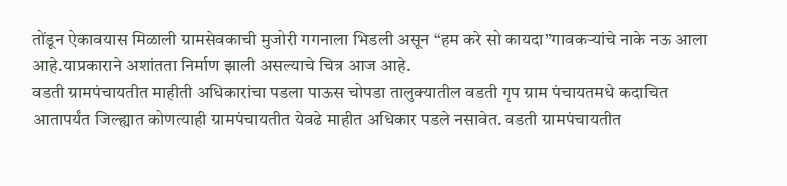तोंडून ऐकावयास मिळाली ग्रामसेवकाची मुजोरी गगनाला भिडली असून “हम करे सो कायदा”गावकऱ्यांचे नाके नऊ आला आहे.याप्रकाराने अशांतता निर्माण झाली असल्याचे चित्र आज आहे.
वडती ग्रामपंचायतीत माहीती अधिकारांचा पडला पाऊस चोपडा तालुक्यातील वडती गृप ग्राम पंचायतमधे कदाचित आतापर्यंत जिल्ह्यात कोणत्याही ग्रामपंचायतीत येवढे माहीत अधिकार पडले नसावेत. वडती ग्रामपंचायतीत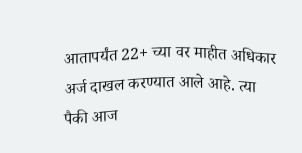आतापर्यंत 22+ च्या वर माहीत अधिकार अर्ज दाखल करण्यात आले आहे. त्या पैकी आज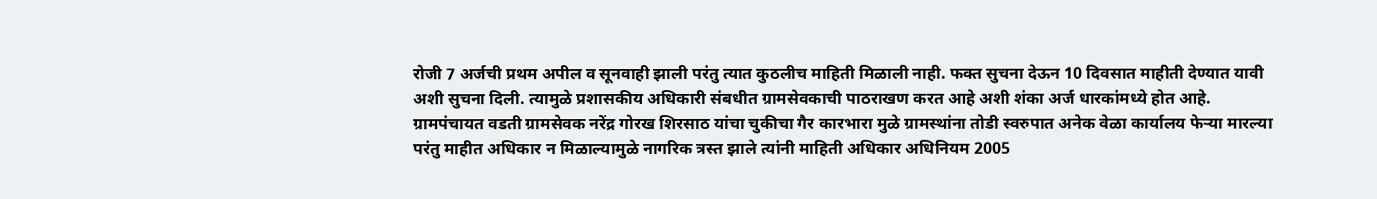रोजी 7 अर्जची प्रथम अपील व सूनवाही झाली परंतु त्यात कुठलीच माहिती मिळाली नाही. फक्त सुचना देऊन 10 दिवसात माहीती देण्यात यावी अशी सुचना दिली. त्यामुळे प्रशासकीय अधिकारी संबधीत ग्रामसेवकाची पाठराखण करत आहे अशी शंका अर्ज धारकांमध्ये होत आहे.
ग्रामपंचायत वडती ग्रामसेवक नरेंद्र गोरख शिरसाठ यांचा चुकीचा गैर कारभारा मुळे ग्रामस्थांना तोडी स्वरुपात अनेक वेळा कार्यालय फेऱ्या मारल्या परंतु माहीत अधिकार न मिळाल्यामुळे नागरिक त्रस्त झाले त्यांनी माहिती अधिकार अधिनियम 2005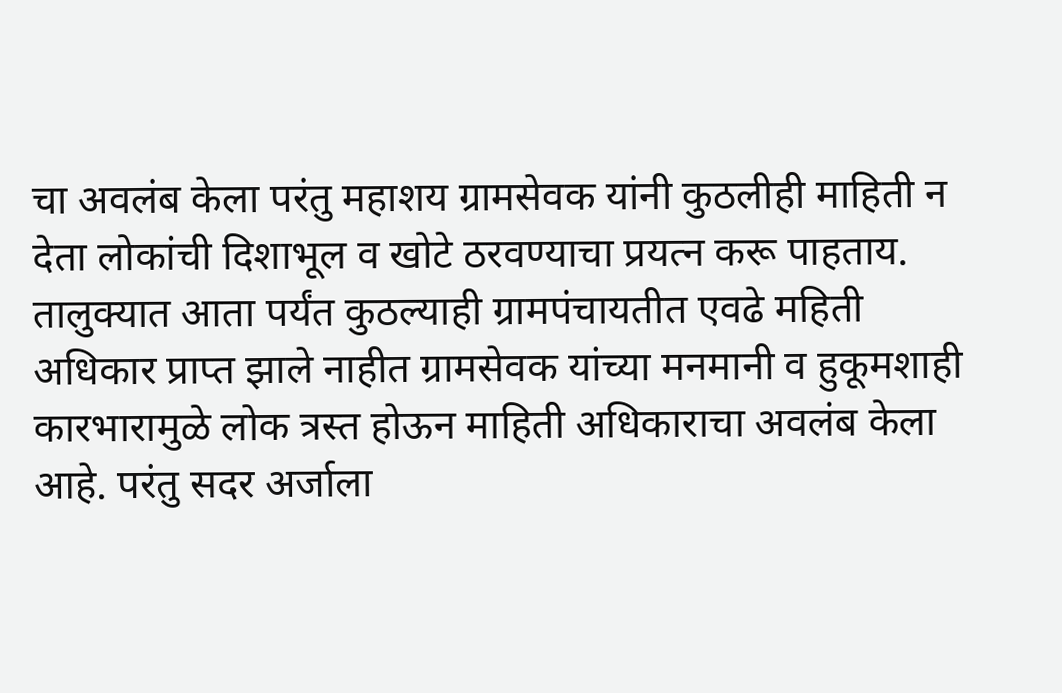चा अवलंब केला परंतु महाशय ग्रामसेवक यांनी कुठलीही माहिती न देता लोकांची दिशाभूल व खोटे ठरवण्याचा प्रयत्न करू पाहताय. तालुक्यात आता पर्यंत कुठल्याही ग्रामपंचायतीत एवढे महिती अधिकार प्राप्त झाले नाहीत ग्रामसेवक यांच्या मनमानी व हुकूमशाही कारभारामुळे लोक त्रस्त होऊन माहिती अधिकाराचा अवलंब केला आहे. परंतु सदर अर्जाला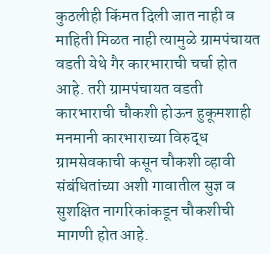कुठलीही किंमत दिली जात नाही व माहिती मिळत नाही त्यामुळे ग्रामपंचायत वडती येथे गैर कारभाराची चर्चा होत आहे. तरी ग्रामपंचायत वडती कारभाराची चौकशी होऊन हुकूमशाही मनमानी कारभाराच्या विरुद्ध ग्रामसेवकाची कसून चौकशी व्हावी संबंधितांच्या अशी गावातील सुज्ञ व सुशक्षित नागरिकांकडून चौकशीची मागणी होत आहे.